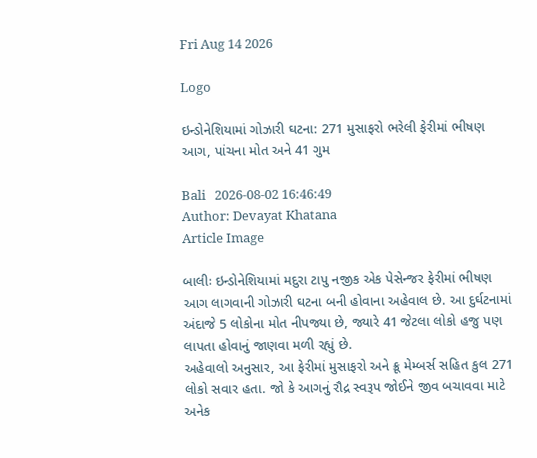Fri Aug 14 2026

Logo

ઇન્ડોનેશિયામાં ગોઝારી ઘટના: 271 મુસાફરો ભરેલી ફેરીમાં ભીષણ આગ, પાંચના મોત અને 41 ગુમ

Bali   2026-08-02 16:46:49
Author: Devayat Khatana
Article Image

બાલીઃ ઇન્ડોનેશિયામાં મદુરા ટાપુ નજીક એક પેસેન્જર ફેરીમાં ભીષણ આગ લાગવાની ગોઝારી ઘટના બની હોવાના અહેવાલ છે. આ દુર્ઘટનામાં અંદાજે 5 લોકોના મોત નીપજ્યા છે, જ્યારે 41 જેટલા લોકો હજુ પણ લાપતા હોવાનું જાણવા મળી રહ્યું છે.
અહેવાલો અનુસાર, આ ફેરીમાં મુસાફરો અને ક્રૂ મેમ્બર્સ સહિત કુલ 271 લોકો સવાર હતા. જો કે આગનું રૌદ્ર સ્વરૂપ જોઈને જીવ બચાવવા માટે અનેક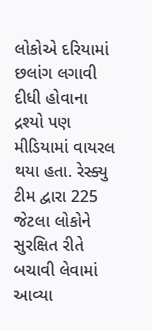લોકોએ દરિયામાં છલાંગ લગાવી દીધી હોવાના દ્રશ્યો પણ મીડિયામાં વાયરલ થયા હતા. રેસ્ક્યુ ટીમ દ્વારા 225 જેટલા લોકોને સુરક્ષિત રીતે બચાવી લેવામાં આવ્યા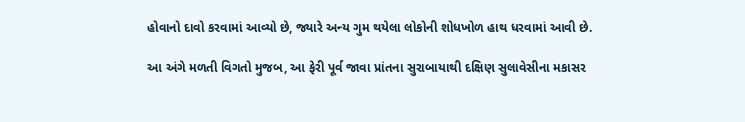હોવાનો દાવો કરવામાં આવ્યો છે, જ્યારે અન્ય ગુમ થયેલા લોકોની શોધખોળ હાથ ધરવામાં આવી છે.

આ અંગે મળતી વિગતો મુજબ, આ ફેરી પૂર્વ જાવા પ્રાંતના સુરાબાયાથી દક્ષિણ સુલાવેસીના મકાસર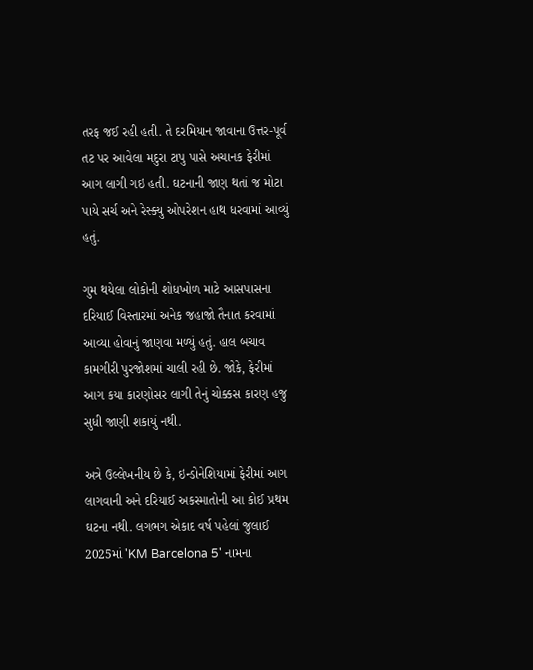તરફ જઈ રહી હતી. તે દરમિયાન જાવાના ઉત્તર-પૂર્વ તટ પર આવેલા મદુરા ટાપુ પાસે અચાનક ફેરીમાં આગ લાગી ગઇ હતી. ઘટનાની જાણ થતાં જ મોટા પાયે સર્ચ અને રેસ્ક્યુ ઓપરેશન હાથ ધરવામાં આવ્યું હતું.

ગુમ થયેલા લોકોની શોધખોળ માટે આસપાસના દરિયાઈ વિસ્તારમાં અનેક જહાજો તૈનાત કરવામાં આવ્યા હોવાનું જાણવા મળ્યું હતું. હાલ બચાવ કામગીરી પુરજોશમાં ચાલી રહી છે. જોકે, ફેરીમાં આગ કયા કારણોસર લાગી તેનું ચોક્કસ કારણ હજુ સુધી જાણી શકાયું નથી.

અત્રે ઉલ્લેખનીય છે કે, ઇન્ડોનેશિયામાં ફેરીમાં આગ લાગવાની અને દરિયાઈ અકસ્માતોની આ કોઈ પ્રથમ ઘટના નથી. લગભગ એકાદ વર્ષ પહેલાં જુલાઈ 2025માં 'KM Barcelona 5' નામના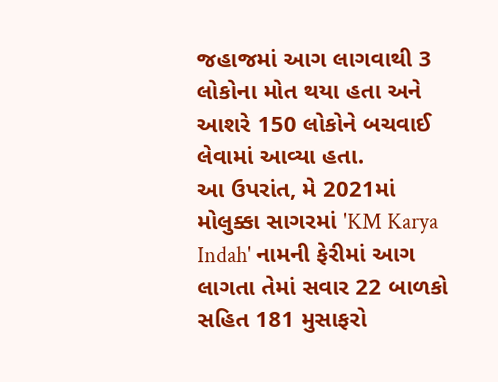જહાજમાં આગ લાગવાથી 3  લોકોના મોત થયા હતા અને આશરે 150 લોકોને બચવાઈ લેવામાં આવ્યા હતા.
આ ઉપરાંત, મે 2021માં મોલુક્કા સાગરમાં 'KM Karya Indah' નામની ફેરીમાં આગ લાગતા તેમાં સવાર 22 બાળકો સહિત 181 મુસાફરો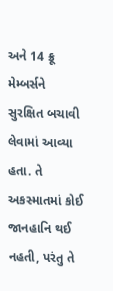અને 14 ક્રૂ મેમ્બર્સને સુરક્ષિત બચાવી લેવામાં આવ્યા હતા. તે અકસ્માતમાં કોઈ જાનહાનિ થઈ નહતી, પરંતુ તે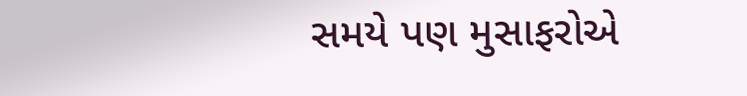સમયે પણ મુસાફરોએ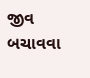જીવ બચાવવા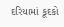દરિયામાં કૂદકો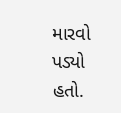મારવો પડ્યો હતો.